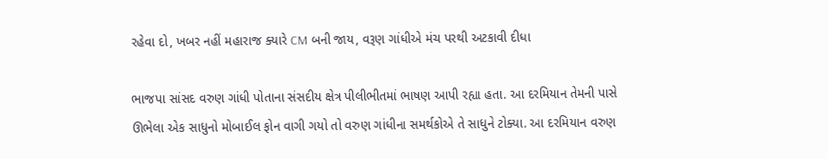રહેવા દો, ખબર નહીં મહારાજ ક્યારે CM બની જાય, વરૂણ ગાંધીએ મંચ પરથી અટકાવી દીધા

ભાજપા સાંસદ વરુણ ગાંધી પોતાના સંસદીય ક્ષેત્ર પીલીભીતમાં ભાષણ આપી રહ્યા હતા. આ દરમિયાન તેમની પાસે ઊભેલા એક સાધુનો મોબાઈલ ફોન વાગી ગયો તો વરુણ ગાંધીના સમર્થકોએ તે સાધુને ટોક્યા. આ દરમિયાન વરુણ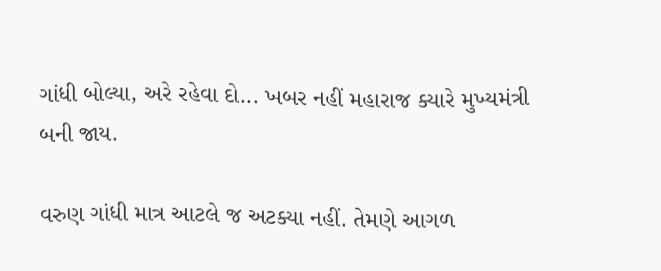ગાંધી બોલ્યા, અરે રહેવા દો... ખબર નહીં મહારાજ ક્યારે મુખ્યમંત્રી બની જાય.

વરુણ ગાંધી માત્ર આટલે જ અટક્યા નહીં. તેમણે આગળ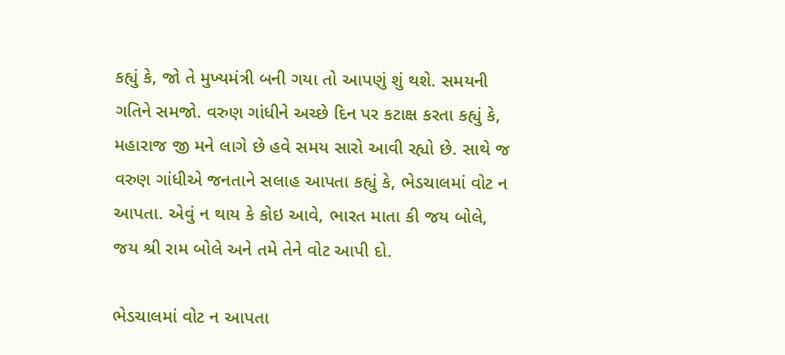કહ્યું કે, જો તે મુખ્યમંત્રી બની ગયા તો આપણું શું થશે. સમયની ગતિને સમજો. વરુણ ગાંધીને અચ્છે દિન પર કટાક્ષ કરતા કહ્યું કે, મહારાજ જી મને લાગે છે હવે સમય સારો આવી રહ્યો છે. સાથે જ વરુણ ગાંધીએ જનતાને સલાહ આપતા કહ્યું કે, ભેડચાલમાં વોટ ન આપતા. એવું ન થાય કે કોઇ આવે, ભારત માતા કી જય બોલે, જય શ્રી રામ બોલે અને તમે તેને વોટ આપી દો.

ભેડચાલમાં વોટ ન આપતા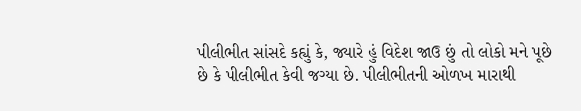પીલીભીત સાંસદે કહ્યું કે, જ્યારે હું વિદેશ જાઉ છું તો લોકો મને પૂછે છે કે પીલીભીત કેવી જગ્યા છે. પીલીભીતની ઓળખ મારાથી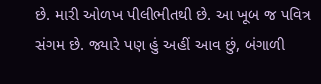છે. મારી ઓળખ પીલીભીતથી છે. આ ખૂબ જ પવિત્ર સંગમ છે. જ્યારે પણ હું અહીં આવ છું, બંગાળી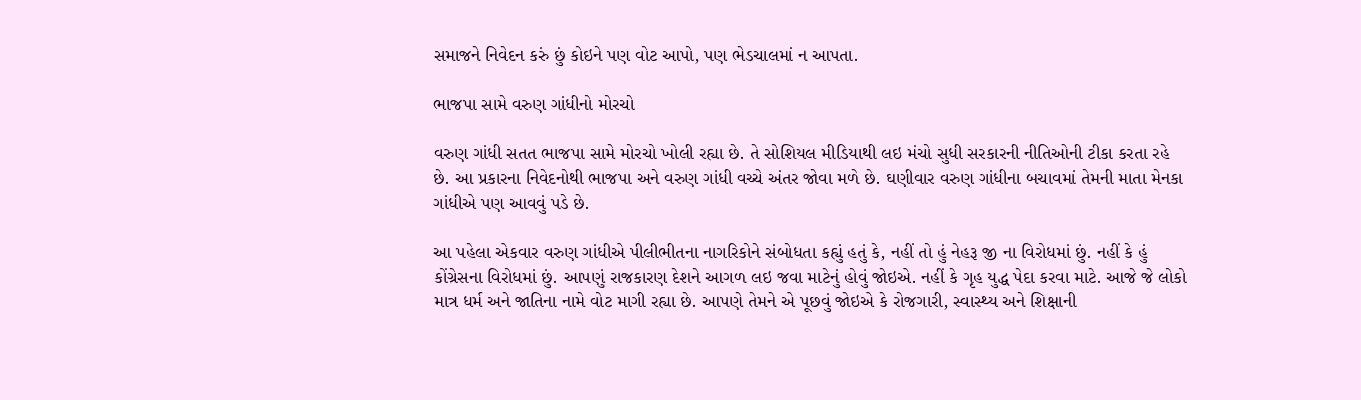સમાજને નિવેદન કરું છું કોઇને પણ વોટ આપો, પણ ભેડચાલમાં ન આપતા.

ભાજપા સામે વરુણ ગાંધીનો મોરચો

વરુણ ગાંધી સતત ભાજપા સામે મોરચો ખોલી રહ્યા છે. તે સોશિયલ મીડિયાથી લઇ મંચો સુધી સરકારની નીતિઓની ટીકા કરતા રહે છે. આ પ્રકારના નિવેદનોથી ભાજપા અને વરુણ ગાંધી વચ્ચે અંતર જોવા મળે છે. ઘણીવાર વરુણ ગાંધીના બચાવમાં તેમની માતા મેનકા ગાંધીએ પણ આવવું પડે છે.

આ પહેલા એકવાર વરુણ ગાંધીએ પીલીભીતના નાગરિકોને સંબોધતા કહ્યું હતું કે, નહીં તો હું નેહરૂ જી ના વિરોધમાં છું. નહીં કે હું કોંગ્રેસના વિરોધમાં છું. આપણું રાજકારણ દેશને આગળ લઇ જવા માટેનું હોવું જોઇએ. નહીં કે ગૃહ યુદ્ધ પેદા કરવા માટે. આજે જે લોકો માત્ર ધર્મ અને જાતિના નામે વોટ માગી રહ્યા છે. આપણે તેમને એ પૂછવું જોઇએ કે રોજગારી, સ્વાસ્થ્ય અને શિક્ષાની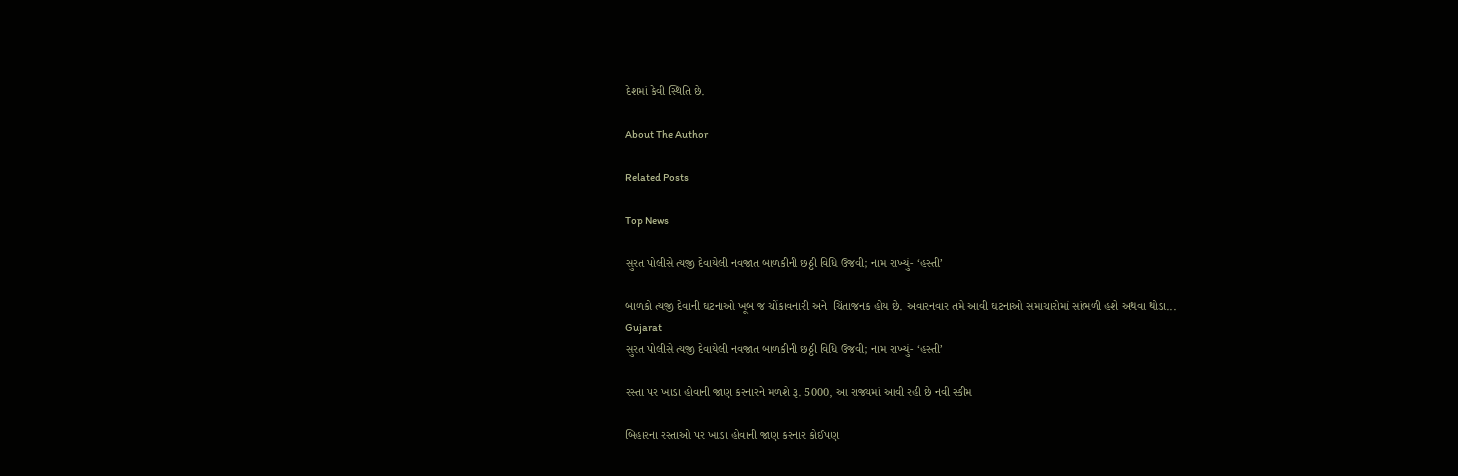દેશમાં કેવી સ્થિતિ છે.

About The Author

Related Posts

Top News

સુરત પોલીસે ત્યજી દેવાયેલી નવજાત બાળકીની છઠ્ઠી વિધિ ઉજવી; નામ રાખ્યું- ‘હસ્તી’

બાળકો ત્યજી દેવાની ઘટનાઓ ખૂબ જ ચોંકાવનારી અને  ચિંતાજનક હોય છે. અવારનવાર તમે આવી ઘટનાઓ સમાચારોમાં સાંભળી હશે અથવા થોડા...
Gujarat
સુરત પોલીસે ત્યજી દેવાયેલી નવજાત બાળકીની છઠ્ઠી વિધિ ઉજવી; નામ રાખ્યું- ‘હસ્તી’

રસ્તા પર ખાડા હોવાની જાણ કરનારને મળશે રૂ. 5000, આ રાજ્યમાં આવી રહી છે નવી સ્કીમ

બિહારના રસ્તાઓ પર ખાડા હોવાની જાણ કરનાર કોઈપણ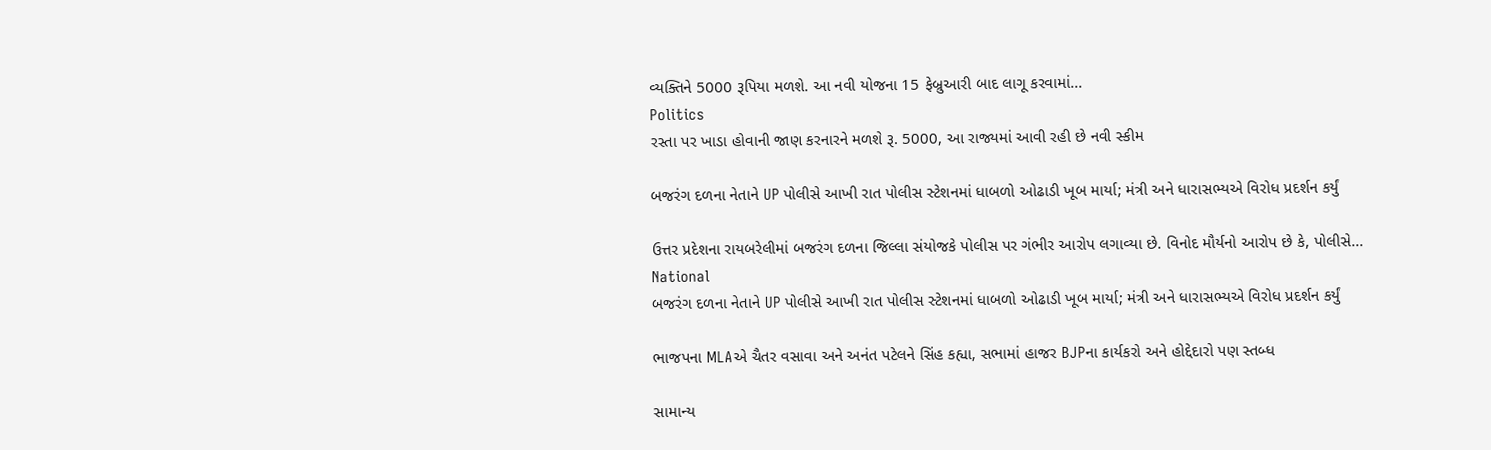વ્યક્તિને 5000 રૂપિયા મળશે. આ નવી યોજના 15 ફેબ્રુઆરી બાદ લાગૂ કરવામાં...
Politics
રસ્તા પર ખાડા હોવાની જાણ કરનારને મળશે રૂ. 5000, આ રાજ્યમાં આવી રહી છે નવી સ્કીમ

બજરંગ દળના નેતાને UP પોલીસે આખી રાત પોલીસ સ્ટેશનમાં ધાબળો ઓઢાડી ખૂબ માર્યા; મંત્રી અને ધારાસભ્યએ વિરોધ પ્રદર્શન કર્યું

ઉત્તર પ્રદેશના રાયબરેલીમાં બજરંગ દળના જિલ્લા સંયોજકે પોલીસ પર ગંભીર આરોપ લગાવ્યા છે. વિનોદ મૌર્યનો આરોપ છે કે, પોલીસે...
National
બજરંગ દળના નેતાને UP પોલીસે આખી રાત પોલીસ સ્ટેશનમાં ધાબળો ઓઢાડી ખૂબ માર્યા; મંત્રી અને ધારાસભ્યએ વિરોધ પ્રદર્શન કર્યું

ભાજપના MLAએ ચૈતર વસાવા અને અનંત પટેલને સિંહ કહ્યા, સભામાં હાજર BJPના કાર્યકરો અને હોદ્દેદારો પણ સ્તબ્ધ

સામાન્ય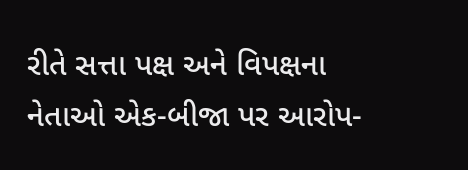રીતે સત્તા પક્ષ અને વિપક્ષના નેતાઓ એક-બીજા પર આરોપ-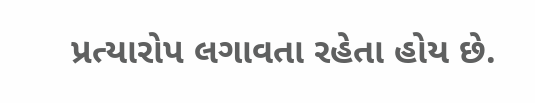પ્રત્યારોપ લગાવતા રહેતા હોય છે.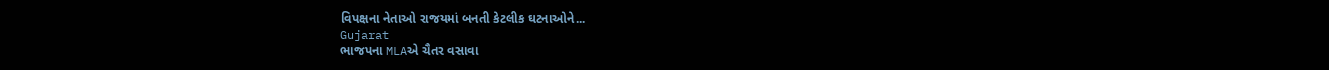વિપક્ષના નેતાઓ રાજયમાં બનતી કેટલીક ઘટનાઓને...
Gujarat
ભાજપના MLAએ ચૈતર વસાવા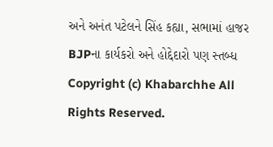અને અનંત પટેલને સિંહ કહ્યા, સભામાં હાજર BJPના કાર્યકરો અને હોદ્દેદારો પણ સ્તબ્ધ
Copyright (c) Khabarchhe All Rights Reserved.